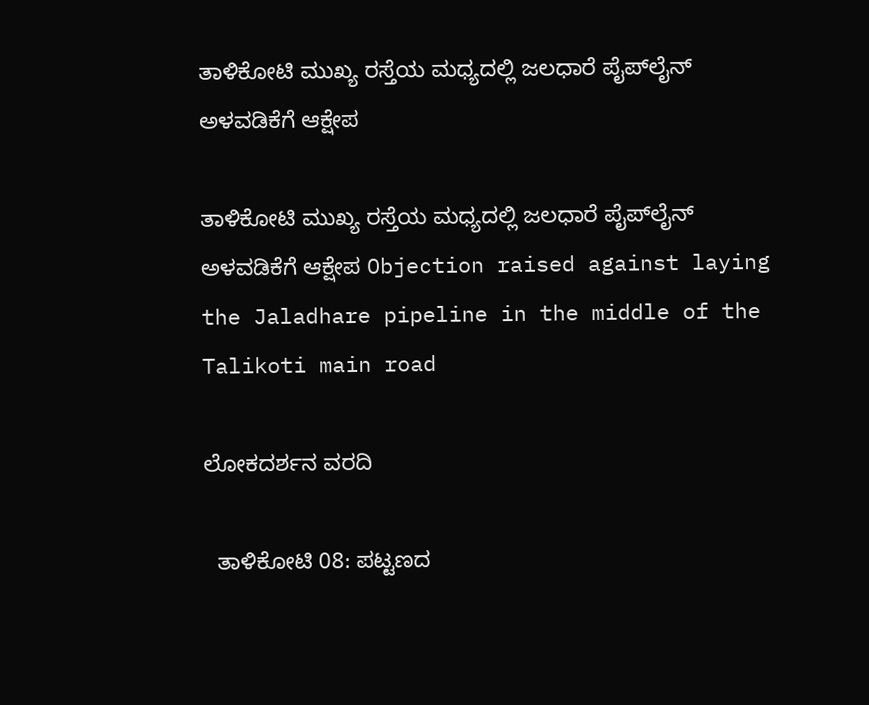ತಾಳಿಕೋಟಿ ಮುಖ್ಯ ರಸ್ತೆಯ ಮಧ್ಯದಲ್ಲಿ ಜಲಧಾರೆ ಪೈಪ್‌ಲೈನ್ ಅಳವಡಿಕೆಗೆ ಆಕ್ಷೇಪ

ತಾಳಿಕೋಟಿ ಮುಖ್ಯ ರಸ್ತೆಯ ಮಧ್ಯದಲ್ಲಿ ಜಲಧಾರೆ ಪೈಪ್‌ಲೈನ್ ಅಳವಡಿಕೆಗೆ ಆಕ್ಷೇಪ Objection raised against laying the Jaladhare pipeline in the middle of the Talikoti main road

ಲೋಕದರ್ಶನ ವರದಿ

  ತಾಳಿಕೋಟಿ 08: ಪಟ್ಟಣದ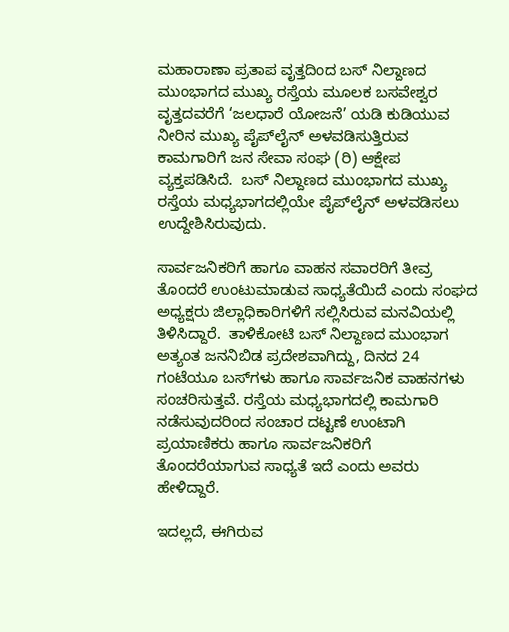ಮಹಾರಾಣಾ ಪ್ರತಾಪ ವೃತ್ತದಿಂದ ಬಸ್ ನಿಲ್ದಾಣದ ಮುಂಭಾಗದ ಮುಖ್ಯ ರಸ್ತೆಯ ಮೂಲಕ ಬಸವೇಶ್ವರ ವೃತ್ತದವರೆಗೆ ‘ಜಲಧಾರೆ ಯೋಜನೆ’ ಯಡಿ ಕುಡಿಯುವ ನೀರಿನ ಮುಖ್ಯ ಪೈಪ್‌ಲೈನ್ ಅಳವಡಿಸುತ್ತಿರುವ ಕಾಮಗಾರಿಗೆ ಜನ ಸೇವಾ ಸಂಘ (ರಿ) ಆಕ್ಷೇಪ ವ್ಯಕ್ತಪಡಿಸಿದೆ.  ಬಸ್ ನಿಲ್ದಾಣದ ಮುಂಭಾಗದ ಮುಖ್ಯ ರಸ್ತೆಯ ಮಧ್ಯಭಾಗದಲ್ಲಿಯೇ ಪೈಪ್‌ಲೈನ್ ಅಳವಡಿಸಲು ಉದ್ದೇಶಿಸಿರುವುದು.

ಸಾರ್ವಜನಿಕರಿಗೆ ಹಾಗೂ ವಾಹನ ಸವಾರರಿಗೆ ತೀವ್ರ ತೊಂದರೆ ಉಂಟುಮಾಡುವ ಸಾಧ್ಯತೆಯಿದೆ ಎಂದು ಸಂಘದ ಅಧ್ಯಕ್ಷರು ಜಿಲ್ಲಾಧಿಕಾರಿಗಳಿಗೆ ಸಲ್ಲಿಸಿರುವ ಮನವಿಯಲ್ಲಿ ತಿಳಿಸಿದ್ದಾರೆ.  ತಾಳಿಕೋಟಿ ಬಸ್ ನಿಲ್ದಾಣದ ಮುಂಭಾಗ ಅತ್ಯಂತ ಜನನಿಬಿಡ ಪ್ರದೇಶವಾಗಿದ್ದು, ದಿನದ 24 ಗಂಟೆಯೂ ಬಸ್‌ಗಳು ಹಾಗೂ ಸಾರ್ವಜನಿಕ ವಾಹನಗಳು ಸಂಚರಿಸುತ್ತವೆ. ರಸ್ತೆಯ ಮಧ್ಯಭಾಗದಲ್ಲಿ ಕಾಮಗಾರಿ ನಡೆಸುವುದರಿಂದ ಸಂಚಾರ ದಟ್ಟಣೆ ಉಂಟಾಗಿ ಪ್ರಯಾಣಿಕರು ಹಾಗೂ ಸಾರ್ವಜನಿಕರಿಗೆ ತೊಂದರೆಯಾಗುವ ಸಾಧ್ಯತೆ ಇದೆ ಎಂದು ಅವರು ಹೇಳಿದ್ದಾರೆ.

ಇದಲ್ಲದೆ, ಈಗಿರುವ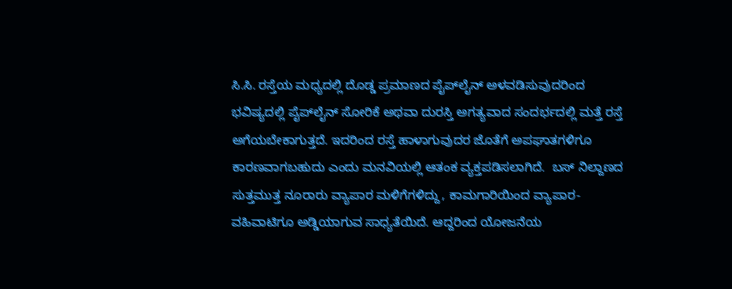ಸಿ.ಸಿ. ರಸ್ತೆಯ ಮಧ್ಯದಲ್ಲಿ ದೊಡ್ಡ ಪ್ರಮಾಣದ ಪೈಪ್‌ಲೈನ್ ಅಳವಡಿಸುವುದರಿಂದ ಭವಿಷ್ಯದಲ್ಲಿ ಪೈಪ್‌ಲೈನ್ ಸೋರಿಕೆ ಅಥವಾ ದುರಸ್ತಿ ಅಗತ್ಯವಾದ ಸಂದರ್ಭದಲ್ಲಿ ಮತ್ತೆ ರಸ್ತೆ ಅಗೆಯಬೇಕಾಗುತ್ತದೆ. ಇದರಿಂದ ರಸ್ತೆ ಹಾಳಾಗುವುದರ ಜೊತೆಗೆ ಅಪಘಾತಗಳಿಗೂ ಕಾರಣವಾಗಬಹುದು ಎಂದು ಮನವಿಯಲ್ಲಿ ಆತಂಕ ವ್ಯಕ್ತಪಡಿಸಲಾಗಿದೆ.  ಬಸ್ ನಿಲ್ದಾಣದ ಸುತ್ತಮುತ್ತ ನೂರಾರು ವ್ಯಾಪಾರ ಮಳಿಗೆಗಳಿದ್ದು, ಕಾಮಗಾರಿಯಿಂದ ವ್ಯಾಪಾರ-ವಹಿವಾಟಿಗೂ ಅಡ್ಡಿಯಾಗುವ ಸಾಧ್ಯತೆಯಿದೆ. ಆದ್ದರಿಂದ ಯೋಜನೆಯ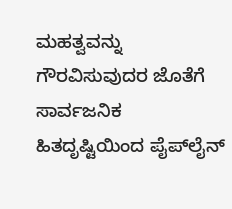ಮಹತ್ವವನ್ನು ಗೌರವಿಸುವುದರ ಜೊತೆಗೆ ಸಾರ್ವಜನಿಕ ಹಿತದೃಷ್ಟಿಯಿಂದ ಪೈಪ್‌ಲೈನ್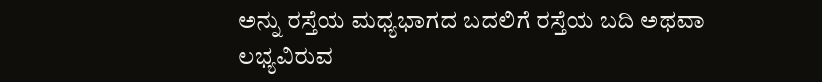ಅನ್ನು ರಸ್ತೆಯ ಮಧ್ಯಭಾಗದ ಬದಲಿಗೆ ರಸ್ತೆಯ ಬದಿ ಅಥವಾ ಲಭ್ಯವಿರುವ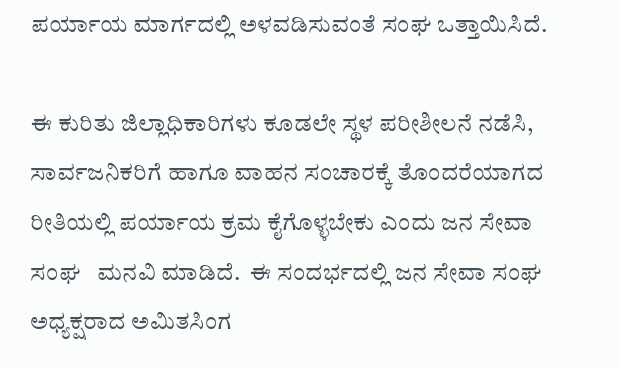ಪರ್ಯಾಯ ಮಾರ್ಗದಲ್ಲಿ ಅಳವಡಿಸುವಂತೆ ಸಂಘ ಒತ್ತಾಯಿಸಿದೆ.

ಈ ಕುರಿತು ಜಿಲ್ಲಾಧಿಕಾರಿಗಳು ಕೂಡಲೇ ಸ್ಥಳ ಪರೀಶೀಲನೆ ನಡೆಸಿ, ಸಾರ್ವಜನಿಕರಿಗೆ ಹಾಗೂ ವಾಹನ ಸಂಚಾರಕ್ಕೆ ತೊಂದರೆಯಾಗದ ರೀತಿಯಲ್ಲಿ ಪರ್ಯಾಯ ಕ್ರಮ ಕೈಗೊಳ್ಳಬೇಕು ಎಂದು ಜನ ಸೇವಾ ಸಂಘ   ಮನವಿ ಮಾಡಿದೆ.  ಈ ಸಂದರ್ಭದಲ್ಲಿ ಜನ ಸೇವಾ ಸಂಘ ಅಧ್ಯಕ್ಷರಾದ ಅಮಿತಸಿಂಗ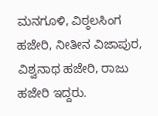ಮನಗೂಳಿ, ವಿಠ್ಠಲಸಿಂಗ ಹಜೇರಿ, ನೀತೀನ ವಿಜಾಪುರ, ವಿಶ್ವನಾಥ ಹಜೇರಿ, ರಾಜು ಹಜೇರಿ ಇದ್ದರು.